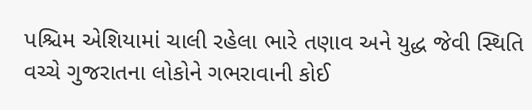પશ્ચિમ એશિયામાં ચાલી રહેલા ભારે તણાવ અને યુદ્ધ જેવી સ્થિતિ વચ્ચે ગુજરાતના લોકોને ગભરાવાની કોઈ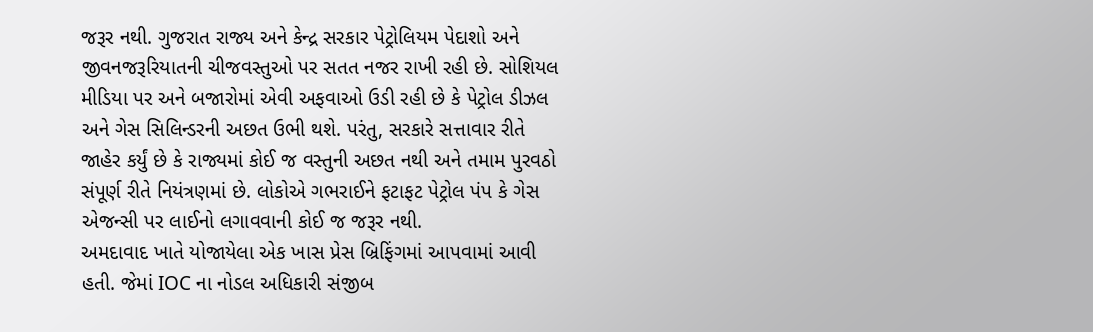જરૂર નથી. ગુજરાત રાજ્ય અને કેન્દ્ર સરકાર પેટ્રોલિયમ પેદાશો અને જીવનજરૂરિયાતની ચીજવસ્તુઓ પર સતત નજર રાખી રહી છે. સોશિયલ મીડિયા પર અને બજારોમાં એવી અફવાઓ ઉડી રહી છે કે પેટ્રોલ ડીઝલ અને ગેસ સિલિન્ડરની અછત ઉભી થશે. પરંતુ, સરકારે સત્તાવાર રીતે જાહેર કર્યું છે કે રાજ્યમાં કોઈ જ વસ્તુની અછત નથી અને તમામ પુરવઠો સંપૂર્ણ રીતે નિયંત્રણમાં છે. લોકોએ ગભરાઈને ફટાફટ પેટ્રોલ પંપ કે ગેસ એજન્સી પર લાઈનો લગાવવાની કોઈ જ જરૂર નથી.
અમદાવાદ ખાતે યોજાયેલા એક ખાસ પ્રેસ બ્રિફિંગમાં આપવામાં આવી હતી. જેમાં IOC ના નોડલ અધિકારી સંજીબ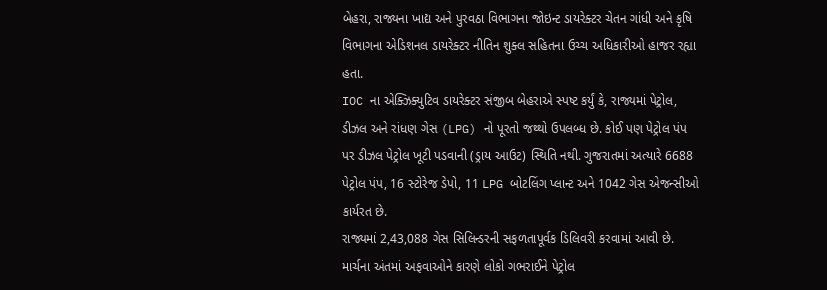બેહરા, રાજ્યના ખાદ્ય અને પુરવઠા વિભાગના જોઇન્ટ ડાયરેક્ટર ચેતન ગાંધી અને કૃષિ વિભાગના એડિશનલ ડાયરેક્ટર નીતિન શુક્લ સહિતના ઉચ્ચ અધિકારીઓ હાજર રહ્યા હતા.
IOC ના એક્ઝિક્યુટિવ ડાયરેક્ટર સંજીબ બેહરાએ સ્પષ્ટ કર્યું કે, રાજ્યમાં પેટ્રોલ, ડીઝલ અને રાંધણ ગેસ (LPG) નો પૂરતો જથ્થો ઉપલબ્ધ છે. કોઈ પણ પેટ્રોલ પંપ પર ડીઝલ પેટ્રોલ ખૂટી પડવાની (ડ્રાય આઉટ) સ્થિતિ નથી. ગુજરાતમાં અત્યારે 6688 પેટ્રોલ પંપ, 16 સ્ટોરેજ ડેપો, 11 LPG બોટલિંગ પ્લાન્ટ અને 1042 ગેસ એજન્સીઓ કાર્યરત છે.
રાજ્યમાં 2,43,088 ગેસ સિલિન્ડરની સફળતાપૂર્વક ડિલિવરી કરવામાં આવી છે. માર્ચના અંતમાં અફવાઓને કારણે લોકો ગભરાઈને પેટ્રોલ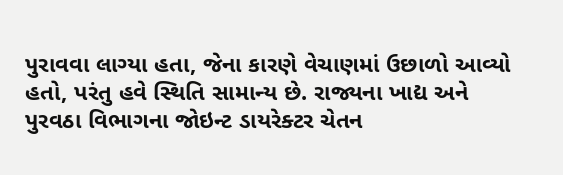પુરાવવા લાગ્યા હતા, જેના કારણે વેચાણમાં ઉછાળો આવ્યો હતો, પરંતુ હવે સ્થિતિ સામાન્ય છે. રાજ્યના ખાદ્ય અને પુરવઠા વિભાગના જોઇન્ટ ડાયરેક્ટર ચેતન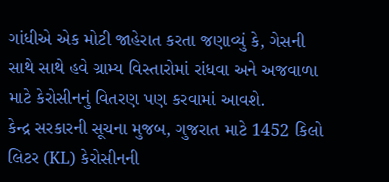ગાંધીએ એક મોટી જાહેરાત કરતા જણાવ્યું કે, ગેસની સાથે સાથે હવે ગ્રામ્ય વિસ્તારોમાં રાંધવા અને અજવાળા માટે કેરોસીનનું વિતરણ પણ કરવામાં આવશે.
કેન્દ્ર સરકારની સૂચના મુજબ, ગુજરાત માટે 1452 કિલો લિટર (KL) કેરોસીનની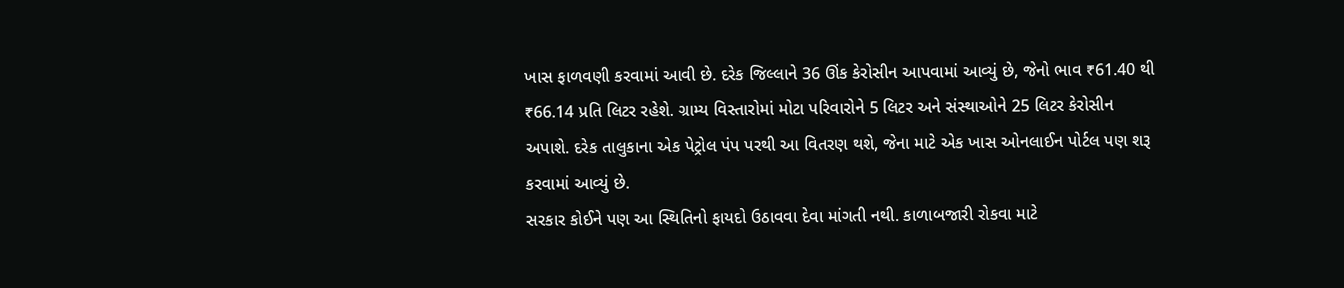ખાસ ફાળવણી કરવામાં આવી છે. દરેક જિલ્લાને 36 ઊંક કેરોસીન આપવામાં આવ્યું છે, જેનો ભાવ ₹61.40 થી ₹66.14 પ્રતિ લિટર રહેશે. ગ્રામ્ય વિસ્તારોમાં મોટા પરિવારોને 5 લિટર અને સંસ્થાઓને 25 લિટર કેરોસીન અપાશે. દરેક તાલુકાના એક પેટ્રોલ પંપ પરથી આ વિતરણ થશે, જેના માટે એક ખાસ ઓનલાઈન પોર્ટલ પણ શરૂ કરવામાં આવ્યું છે.
સરકાર કોઈને પણ આ સ્થિતિનો ફાયદો ઉઠાવવા દેવા માંગતી નથી. કાળાબજારી રોકવા માટે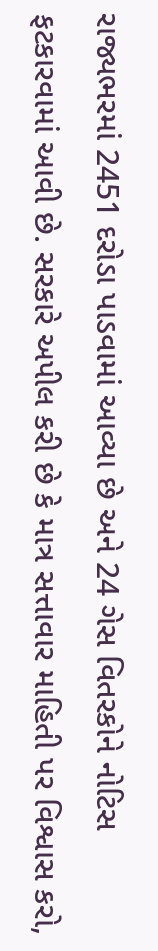રાજ્યભરમાં 2451 દરોડા પાડવામાં આવ્યા છે અને 24 ગેસ વિતરકોને નોટિસ ફટકારવામાં આવી છે. સરકારે અપીલ કરી છે કે માત્ર સત્તાવાર માહિતી પર વિશ્વાસ કરો,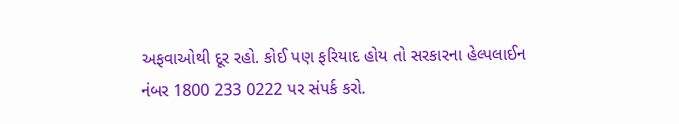અફવાઓથી દૂર રહો. કોઈ પણ ફરિયાદ હોય તો સરકારના હેલ્પલાઈન નંબર 1800 233 0222 પર સંપર્ક કરો.